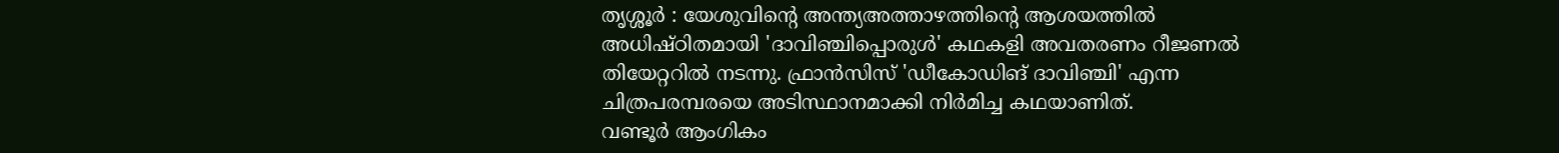തൃശ്ശൂർ : യേശുവിൻ്റെ അന്ത്യഅത്താഴത്തിന്റെ ആശയത്തിൽ അധിഷ്ഠിതമായി 'ദാവിഞ്ചിപ്പൊരുൾ' കഥകളി അവതരണം റീജണൽ തിയേറ്ററിൽ നടന്നു. ഫ്രാൻസിസ് 'ഡീകോഡിങ് ദാവിഞ്ചി' എന്ന ചിത്രപരമ്പരയെ അടിസ്ഥാനമാക്കി നിർമിച്ച കഥയാണിത്.
വണ്ടൂർ ആംഗികം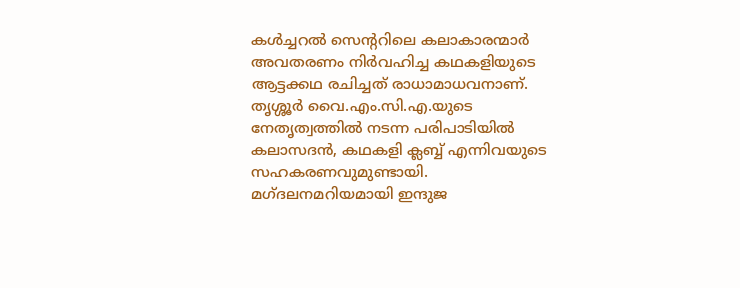കൾച്ചറൽ സെൻ്ററിലെ കലാകാരന്മാർ അവതരണം നിർവഹിച്ച കഥകളിയുടെ ആട്ടക്കഥ രചിച്ചത് രാധാമാധവനാണ്. തൃശ്ശൂർ വൈ.എം.സി.എ.യുടെ നേതൃത്വത്തിൽ നടന്ന പരിപാടിയിൽ കലാസദൻ, കഥകളി ക്ലബ്ബ് എന്നിവയുടെ സഹകരണവുമുണ്ടായി.
മഗ്ദലനമറിയമായി ഇന്ദുജ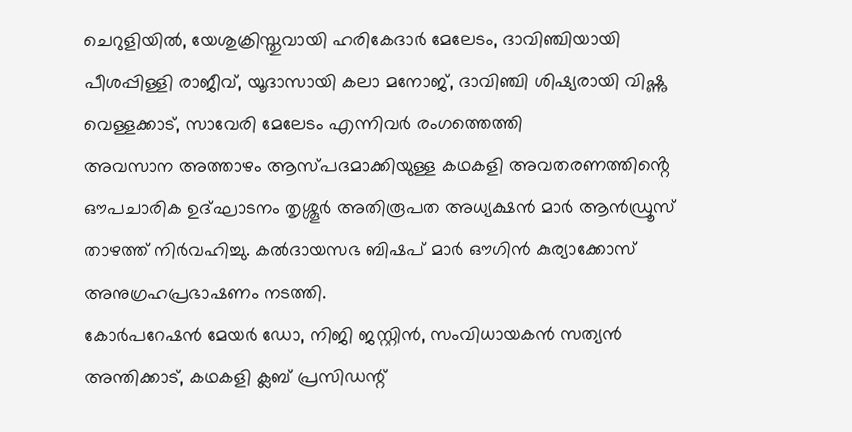ചെറുളിയിൽ, യേശുക്രിസ്തുവായി ഹരികേദാർ മേലേടം, ദാവിഞ്ചിയായി പീശപ്പിള്ളി രാജീവ്, യൂദാസായി കലാ മനോജ്, ദാവിഞ്ചി ശിഷ്യരായി വിഷ്ണു വെള്ളക്കാട്, സാവേരി മേലേടം എന്നിവർ രംഗത്തെത്തി
അവസാന അത്താഴം ആസ്പദമാക്കിയുള്ള കഥകളി അവതരണത്തിൻ്റെ ഔപചാരിക ഉദ്ഘാടനം തൃശ്ശൂർ അതിരൂപത അധ്യക്ഷൻ മാർ ആൻഡ്രൂസ് താഴത്ത് നിർവഹിച്ചു. കൽദായസഭ ബിഷപ് മാർ ഔഗിൻ കുര്യാക്കോസ് അനുഗ്രഹപ്രഭാഷണം നടത്തി.
കോർപറേഷൻ മേയർ ഡോ, നിജി ജസ്റ്റിൻ, സംവിധായകൻ സത്യൻ അന്തിക്കാട്, കഥകളി ക്ലബ് പ്രസിഡന്റ്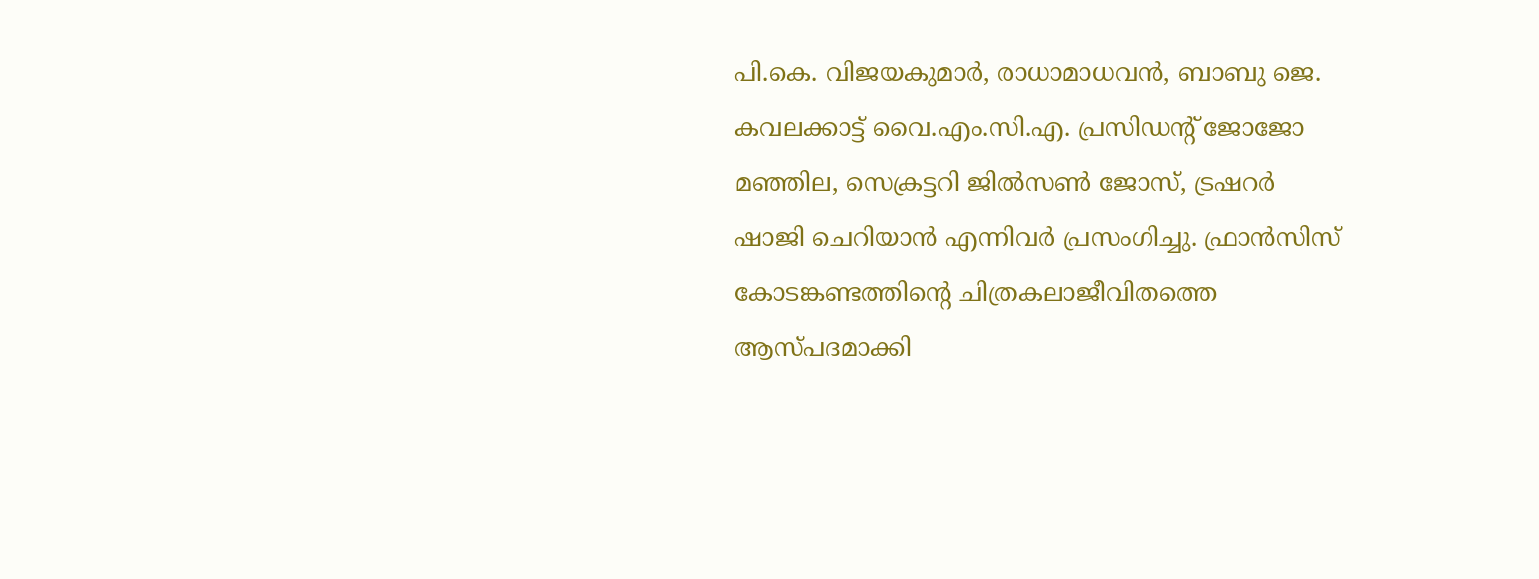പി.കെ. വിജയകുമാർ, രാധാമാധവൻ, ബാബു ജെ. കവലക്കാട്ട് വൈ.എം.സി.എ. പ്രസിഡൻ്റ് ജോജോ മഞ്ഞില, സെക്രട്ടറി ജിൽസൺ ജോസ്, ട്രഷറർ ഷാജി ചെറിയാൻ എന്നിവർ പ്രസംഗിച്ചു. ഫ്രാൻസിസ് കോടങ്കണ്ടത്തിന്റെ ചിത്രകലാജീവിതത്തെ ആസ്പദമാക്കി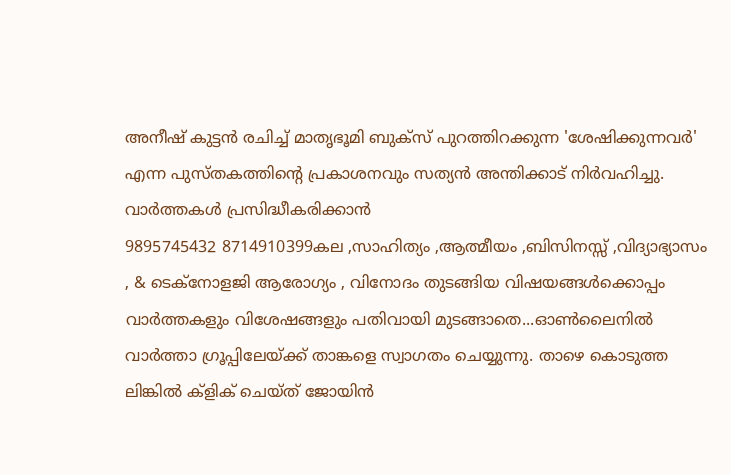അനീഷ് കുട്ടൻ രചിച്ച് മാതൃഭൂമി ബുക്സ് പുറത്തിറക്കുന്ന 'ശേഷിക്കുന്നവർ' എന്ന പുസ്തകത്തിന്റെ പ്രകാശനവും സത്യൻ അന്തിക്കാട് നിർവഹിച്ചു.
വാർത്തകൾ പ്രസിദ്ധീകരിക്കാൻ
9895745432 8714910399കല ,സാഹിത്യം ,ആത്മീയം ,ബിസിനസ്സ് ,വിദ്യാഭ്യാസം , & ടെക്നോളജി ആരോഗ്യം , വിനോദം തുടങ്ങിയ വിഷയങ്ങൾക്കൊപ്പം വാർത്തകളും വിശേഷങ്ങളും പതിവായി മുടങ്ങാതെ...ഓൺലൈനിൽ വാർത്താ ഗ്രൂപ്പിലേയ്ക്ക് താങ്കളെ സ്വാഗതം ചെയ്യുന്നു. താഴെ കൊടുത്ത ലിങ്കിൽ ക്ളിക് ചെയ്ത് ജോയിൻ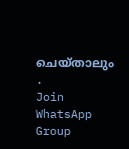ചെയ്താലും .
Join WhatsApp Group